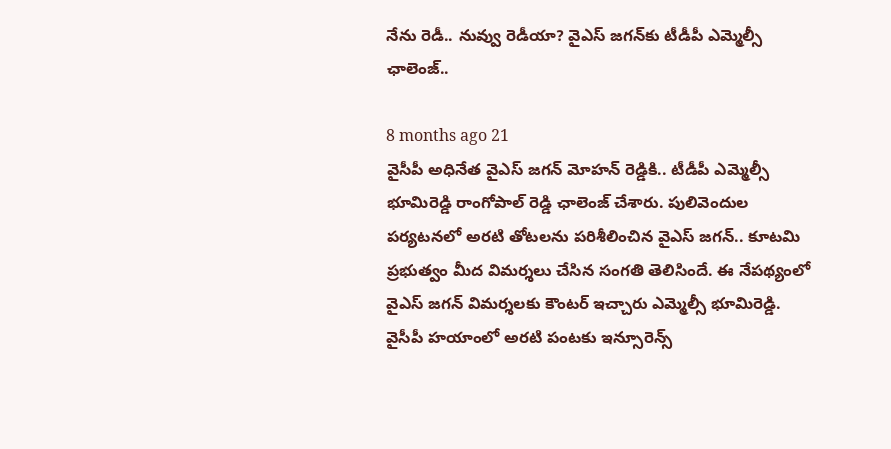నేను రెడీ.. నువ్వు రెడీయా? వైఎస్ జగన్‌కు టీడీపీ ఎమ్మెల్సీ ఛాలెంజ్..

8 months ago 21
వైసీపీ అధినేత వైఎస్ జగన్ మోహన్ రెడ్డికి.. టీడీపీ ఎమ్మెల్సీ భూమిరెడ్డి రాంగోపాల్ రెడ్డి ఛాలెంజ్ చేశారు. పులివెందుల పర్యటనలో అరటి తోటలను పరిశీలించిన వైఎస్ జగన్.. కూటమి ప్రభుత్వం మీద విమర్శలు చేసిన సంగతి తెలిసిందే. ఈ నేపథ్యంలో వైఎస్ జగన్ విమర్శలకు కౌంటర్ ఇచ్చారు ఎమ్మెల్సీ భూమిరెడ్డి. వైసీపీ హయాంలో అరటి పంటకు ఇన్సూరెన్స్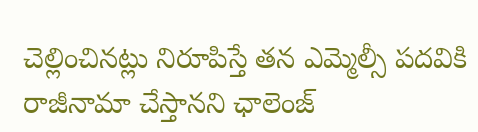చెల్లించినట్లు నిరూపిస్తే తన ఎమ్మెల్సీ పదవికి రాజీనామా చేస్తానని ఛాలెంజ్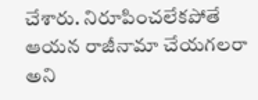చేశారు. నిరూపించలేకపోతే ఆయన రాజీనామా చేయగలరా అని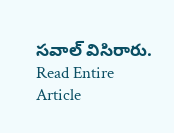సవాల్ విసిరారు.
Read Entire Article